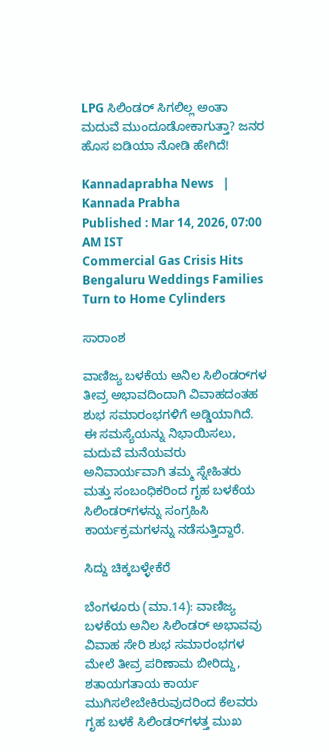LPG ಸಿಲಿಂಡರ್ ಸಿಗಲಿಲ್ಲ ಅಂತಾ ಮದುವೆ ಮುಂದೂಡೋಕಾಗುತ್ತಾ? ಜನರ ಹೊಸ ಐಡಿಯಾ ನೋಡಿ ಹೇಗಿದೆ!

Kannadaprabha News   | Kannada Prabha
Published : Mar 14, 2026, 07:00 AM IST
Commercial Gas Crisis Hits Bengaluru Weddings Families Turn to Home Cylinders

ಸಾರಾಂಶ

ವಾಣಿಜ್ಯ ಬಳಕೆಯ ಅನಿಲ ಸಿಲಿಂಡರ್‌ಗಳ ತೀವ್ರ ಅಭಾವದಿಂದಾಗಿ ವಿವಾಹದಂತಹ ಶುಭ ಸಮಾರಂಭಗಳಿಗೆ ಅಡ್ಡಿಯಾಗಿದೆ. ಈ ಸಮಸ್ಯೆಯನ್ನು ನಿಭಾಯಿಸಲು, ಮದುವೆ ಮನೆಯವರು ಅನಿವಾರ್ಯವಾಗಿ ತಮ್ಮ ಸ್ನೇಹಿತರು ಮತ್ತು ಸಂಬಂಧಿಕರಿಂದ ಗೃಹ ಬಳಕೆಯ ಸಿಲಿಂಡರ್‌ಗಳನ್ನು ಸಂಗ್ರಹಿಸಿ ಕಾರ್ಯಕ್ರಮಗಳನ್ನು ನಡೆಸುತ್ತಿದ್ದಾರೆ.

ಸಿದ್ದು ಚಿಕ್ಕಬಳ್ಳೇಕೆರೆ

ಬೆಂಗಳೂರು (ಮಾ.14): ವಾಣಿಜ್ಯ ಬಳಕೆಯ ಅನಿಲ ಸಿಲಿಂಡರ್‌ ಅಭಾವವು ವಿವಾಹ ಸೇರಿ ಶುಭ ಸಮಾರಂಭಗಳ ಮೇಲೆ ತೀವ್ರ ಪರಿಣಾಮ ಬೀರಿದ್ದು, ಶತಾಯಗತಾಯ ಕಾರ್ಯ ಮುಗಿಸಲೇಬೇಕಿರುವುದರಿಂದ ಕೆಲವರು ಗೃಹ ಬಳಕೆ ಸಿಲಿಂಡರ್‌ಗಳತ್ತ ಮುಖ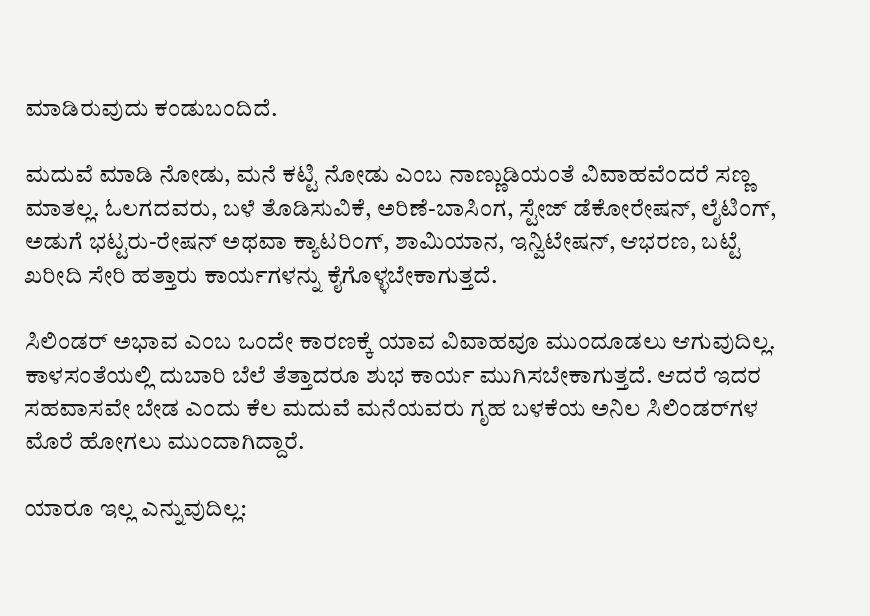ಮಾಡಿರುವುದು ಕಂಡುಬಂದಿದೆ.

ಮದುವೆ ಮಾಡಿ ನೋಡು, ಮನೆ ಕಟ್ಟಿ ನೋಡು ಎಂಬ ನಾಣ್ಣುಡಿಯಂತೆ ವಿವಾಹವೆಂದರೆ ಸಣ್ಣ ಮಾತಲ್ಲ. ಓಲಗದವರು, ಬಳೆ ತೊಡಿಸುವಿಕೆ, ಅರಿಣೆ-ಬಾಸಿಂಗ, ಸ್ಟೇಜ್‌ ಡೆಕೋರೇಷನ್‌, ಲೈಟಿಂಗ್‌, ಅಡುಗೆ ಭಟ್ಟರು-ರೇಷನ್‌ ಅಥವಾ ಕ್ಯಾಟರಿಂಗ್‌, ಶಾಮಿಯಾನ, ಇನ್ವಿಟೇಷನ್‌, ಆಭರಣ, ಬಟ್ಟೆ ಖರೀದಿ ಸೇರಿ ಹತ್ತಾರು ಕಾರ್ಯಗಳನ್ನು ಕೈಗೊಳ್ಳಬೇಕಾಗುತ್ತದೆ.

ಸಿಲಿಂಡರ್‌ ಅಭಾವ ಎಂಬ ಒಂದೇ ಕಾರಣಕ್ಕೆ ಯಾವ ವಿವಾಹವೂ ಮುಂದೂಡಲು ಆಗುವುದಿಲ್ಲ. ಕಾಳಸಂತೆಯಲ್ಲಿ ದುಬಾರಿ ಬೆಲೆ ತೆತ್ತಾದರೂ ಶುಭ ಕಾರ್ಯ ಮುಗಿಸಬೇಕಾಗುತ್ತದೆ. ಆದರೆ ಇದರ ಸಹವಾಸವೇ ಬೇಡ ಎಂದು ಕೆಲ ಮದುವೆ ಮನೆಯವರು ಗೃಹ ಬಳಕೆಯ ಅನಿಲ ಸಿಲಿಂಡರ್‌ಗಳ ಮೊರೆ ಹೋಗಲು ಮುಂದಾಗಿದ್ದಾರೆ.

ಯಾರೂ ಇಲ್ಲ ಎನ್ನುವುದಿಲ್ಲ: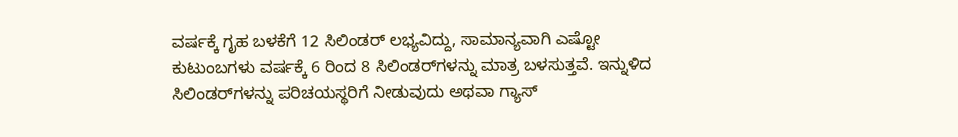ವರ್ಷಕ್ಕೆ ಗೃಹ ಬಳಕೆಗೆ 12 ಸಿಲಿಂಡರ್‌ ಲಭ್ಯವಿದ್ದು, ಸಾಮಾನ್ಯವಾಗಿ ಎಷ್ಟೋ ಕುಟುಂಬಗಳು ವರ್ಷಕ್ಕೆ 6 ರಿಂದ 8 ಸಿಲಿಂಡರ್‌ಗಳನ್ನು ಮಾತ್ರ ಬಳಸುತ್ತವೆ. ಇನ್ನುಳಿದ ಸಿಲಿಂಡರ್‌ಗಳನ್ನು ಪರಿಚಯಸ್ಥರಿಗೆ ನೀಡುವುದು ಅಥವಾ ಗ್ಯಾಸ್‌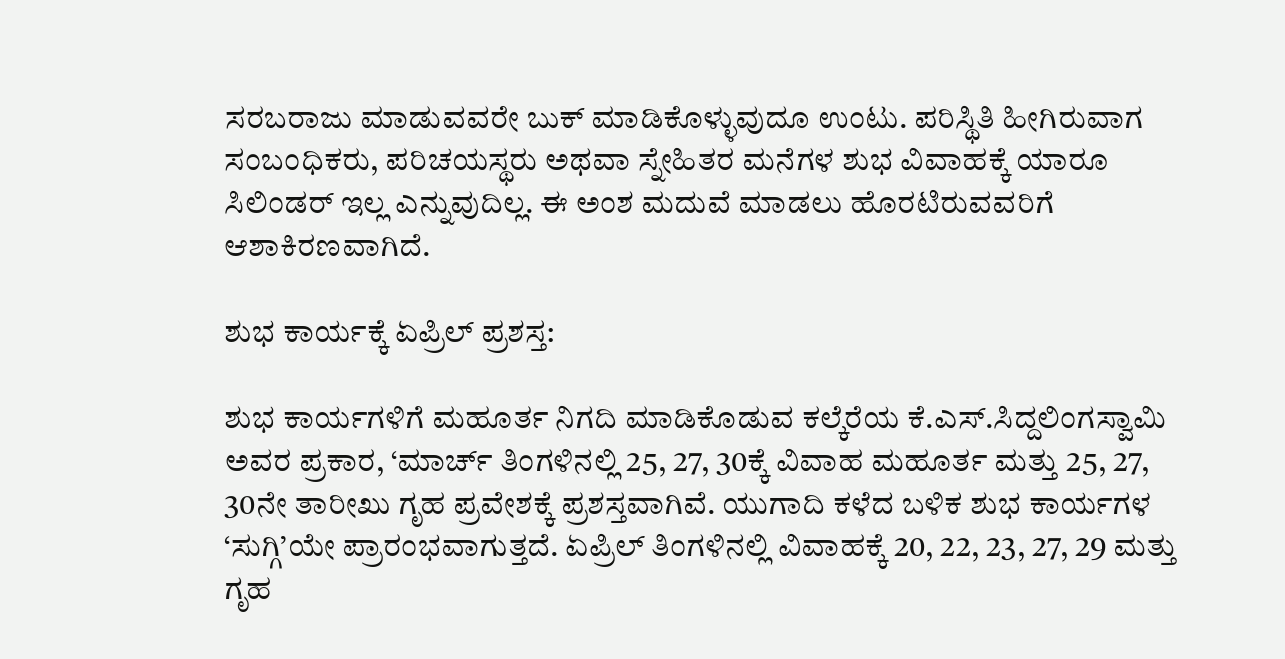ಸರಬರಾಜು ಮಾಡುವವರೇ ಬುಕ್‌ ಮಾಡಿಕೊಳ್ಳುವುದೂ ಉಂಟು. ಪರಿಸ್ಥಿತಿ ಹೀಗಿರುವಾಗ ಸಂಬಂಧಿಕರು, ಪರಿಚಯಸ್ಥರು ಅಥವಾ ಸ್ನೇಹಿತರ ಮನೆಗಳ ಶುಭ ವಿವಾಹಕ್ಕೆ ಯಾರೂ ಸಿಲಿಂಡರ್‌ ಇಲ್ಲ ಎನ್ನುವುದಿಲ್ಲ. ಈ ಅಂಶ ಮದುವೆ ಮಾಡಲು ಹೊರಟಿರುವವರಿಗೆ ಆಶಾಕಿರಣವಾಗಿದೆ.

ಶುಭ ಕಾರ್ಯಕ್ಕೆ ಏಪ್ರಿಲ್‌ ಪ್ರಶಸ್ತ:

ಶುಭ ಕಾರ್ಯಗಳಿಗೆ ಮಹೂರ್ತ ನಿಗದಿ ಮಾಡಿಕೊಡುವ ಕಲ್ಕೆರೆಯ ಕೆ.ಎಸ್‌.ಸಿದ್ದಲಿಂಗಸ್ವಾಮಿ ಅವರ ಪ್ರಕಾರ, ‘ಮಾರ್ಚ್‌ ತಿಂಗಳಿನಲ್ಲಿ 25, 27, 30ಕ್ಕೆ ವಿವಾಹ ಮಹೂರ್ತ ಮತ್ತು 25, 27, 30ನೇ ತಾರೀಖು ಗೃಹ ಪ್ರವೇಶಕ್ಕೆ ಪ್ರಶಸ್ತವಾಗಿವೆ. ಯುಗಾದಿ ಕಳೆದ ಬಳಿಕ ಶುಭ ಕಾರ್ಯಗಳ ‘ಸುಗ್ಗಿ’ಯೇ ಪ್ರಾರಂಭವಾಗುತ್ತದೆ. ಏಪ್ರಿಲ್‌ ತಿಂಗಳಿನಲ್ಲಿ ವಿವಾಹಕ್ಕೆ 20, 22, 23, 27, 29 ಮತ್ತು ಗೃಹ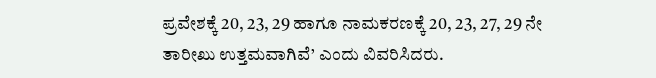ಪ್ರವೇಶಕ್ಕೆ 20, 23, 29 ಹಾಗೂ ನಾಮಕರಣಕ್ಕೆ 20, 23, 27, 29 ನೇ ತಾರೀಖು ಉತ್ತಮವಾಗಿವೆ’ ಎಂದು ವಿವರಿಸಿದರು.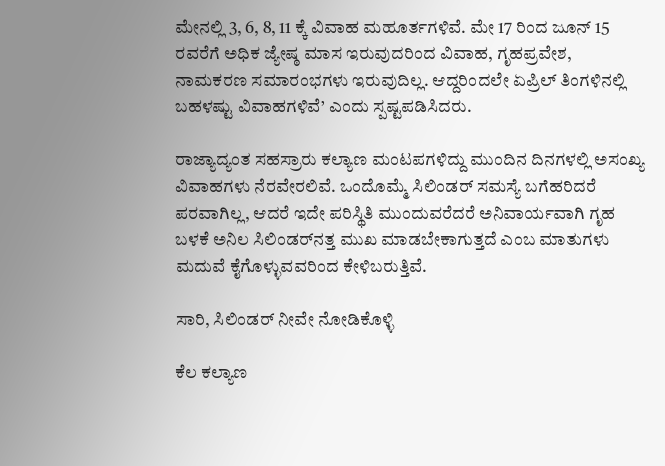ಮೇನಲ್ಲಿ 3, 6, 8, 11 ಕ್ಕೆ ವಿವಾಹ ಮಹೂರ್ತಗಳಿವೆ. ಮೇ 17 ರಿಂದ ಜೂನ್‌ 15 ರವರೆಗೆ ಅಧಿಕ ಜ್ಯೇಷ್ಠ ಮಾಸ ಇರುವುದರಿಂದ ವಿವಾಹ, ಗೃಹಪ್ರವೇಶ, ನಾಮಕರಣ ಸಮಾರಂಭಗಳು ಇರುವುದಿಲ್ಲ. ಆದ್ದರಿಂದಲೇ ಏಪ್ರಿಲ್‌ ತಿಂಗಳಿನಲ್ಲಿ ಬಹಳಷ್ಟು ವಿವಾಹಗಳಿವೆ’ ಎಂದು ಸ್ಪಷ್ಟಪಡಿಸಿದರು.

ರಾಜ್ಯಾದ್ಯಂತ ಸಹಸ್ರಾರು ಕಲ್ಯಾಣ ಮಂಟಪಗಳಿದ್ದು ಮುಂದಿನ ದಿನಗಳಲ್ಲಿ ಅಸಂಖ್ಯ ವಿವಾಹಗಳು ನೆರವೇರಲಿವೆ. ಒಂದೊಮ್ಮೆ ಸಿಲಿಂಡರ್‌ ಸಮಸ್ಯೆ ಬಗೆಹರಿದರೆ ಪರವಾಗಿಲ್ಲ, ಆದರೆ ಇದೇ ಪರಿಸ್ಥಿತಿ ಮುಂದುವರೆದರೆ ಅನಿವಾರ್ಯವಾಗಿ ಗೃಹ ಬಳಕೆ ಅನಿಲ ಸಿಲಿಂಡರ್‌ನತ್ತ ಮುಖ ಮಾಡಬೇಕಾಗುತ್ತದೆ ಎಂಬ ಮಾತುಗಳು ಮದುವೆ ಕೈಗೊಳ್ಳುವವರಿಂದ ಕೇಳಿಬರುತ್ತಿವೆ.

ಸಾರಿ, ಸಿಲಿಂಡರ್‌ ನೀವೇ ನೋಡಿಕೊಳ್ಳಿ

ಕೆಲ ಕಲ್ಯಾಣ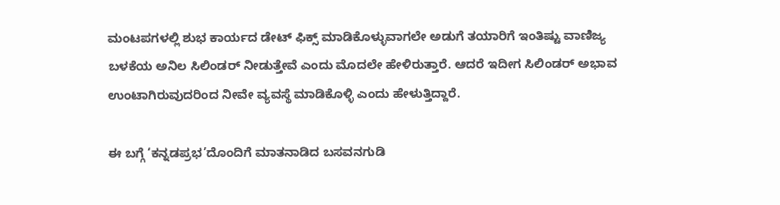ಮಂಟಪಗಳಲ್ಲಿ ಶುಭ ಕಾರ್ಯದ ಡೇಟ್‌ ಫಿಕ್ಸ್‌ ಮಾಡಿಕೊಳ್ಳುವಾಗಲೇ ಅಡುಗೆ ತಯಾರಿಗೆ ಇಂತಿಷ್ಟು ವಾಣಿಜ್ಯ ಬಳಕೆಯ ಅನಿಲ ಸಿಲಿಂಡರ್‌ ನೀಡುತ್ತೇವೆ ಎಂದು ಮೊದಲೇ ಹೇಳಿರುತ್ತಾರೆ. ಆದರೆ ಇದೀಗ ಸಿಲಿಂಡರ್‌ ಅಭಾವ ಉಂಟಾಗಿರುವುದರಿಂದ ನೀವೇ ವ್ಯವಸ್ಥೆ ಮಾಡಿಕೊಳ್ಳಿ ಎಂದು ಹೇಳುತ್ತಿದ್ದಾರೆ.

ಈ ಬಗ್ಗೆ ‘ಕನ್ನಡಪ್ರಭ’ದೊಂದಿಗೆ ಮಾತನಾಡಿದ ಬಸವನಗುಡಿ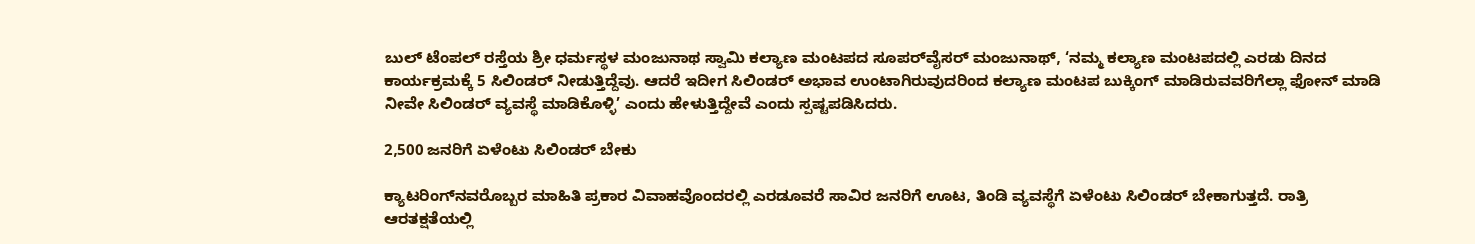ಬುಲ್‌ ಟೆಂಪಲ್‌ ರಸ್ತೆಯ ಶ್ರೀ ಧರ್ಮಸ್ಥಳ ಮಂಜುನಾಥ ಸ್ವಾಮಿ ಕಲ್ಯಾಣ ಮಂಟಪದ ಸೂಪರ್‌ವೈಸರ್‌ ಮಂಜುನಾಥ್‌, ‘ನಮ್ಮ ಕಲ್ಯಾಣ ಮಂಟಪದಲ್ಲಿ ಎರಡು ದಿನದ ಕಾರ್ಯಕ್ರಮಕ್ಕೆ 5 ಸಿಲಿಂಡರ್‌ ನೀಡುತ್ತಿದ್ದೆವು. ಆದರೆ ಇದೀಗ ಸಿಲಿಂಡರ್‌ ಅಭಾವ ಉಂಟಾಗಿರುವುದರಿಂದ ಕಲ್ಯಾಣ ಮಂಟಪ ಬುಕ್ಕಿಂಗ್‌ ಮಾಡಿರುವವರಿಗೆಲ್ಲಾ ಫೋನ್‌ ಮಾಡಿ ನೀವೇ ಸಿಲಿಂಡರ್‌ ವ್ಯವಸ್ಥೆ ಮಾಡಿಕೊಳ್ಳಿ’ ಎಂದು ಹೇಳುತ್ತಿದ್ದೇವೆ ಎಂದು ಸ್ಪಷ್ಟಪಡಿಸಿದರು.

2,500 ಜನರಿಗೆ ಏಳೆಂಟು ಸಿಲಿಂಡರ್‌ ಬೇಕು

ಕ್ಯಾಟರಿಂಗ್‌ನವರೊಬ್ಬರ ಮಾಹಿತಿ ಪ್ರಕಾರ ವಿವಾಹವೊಂದರಲ್ಲಿ ಎರಡೂವರೆ ಸಾವಿರ ಜನರಿಗೆ ಊಟ, ತಿಂಡಿ ವ್ಯವಸ್ಥೆಗೆ ಏಳೆಂಟು ಸಿಲಿಂಡರ್‌ ಬೇಕಾಗುತ್ತದೆ. ರಾತ್ರಿ ಆರತಕ್ಷತೆಯಲ್ಲಿ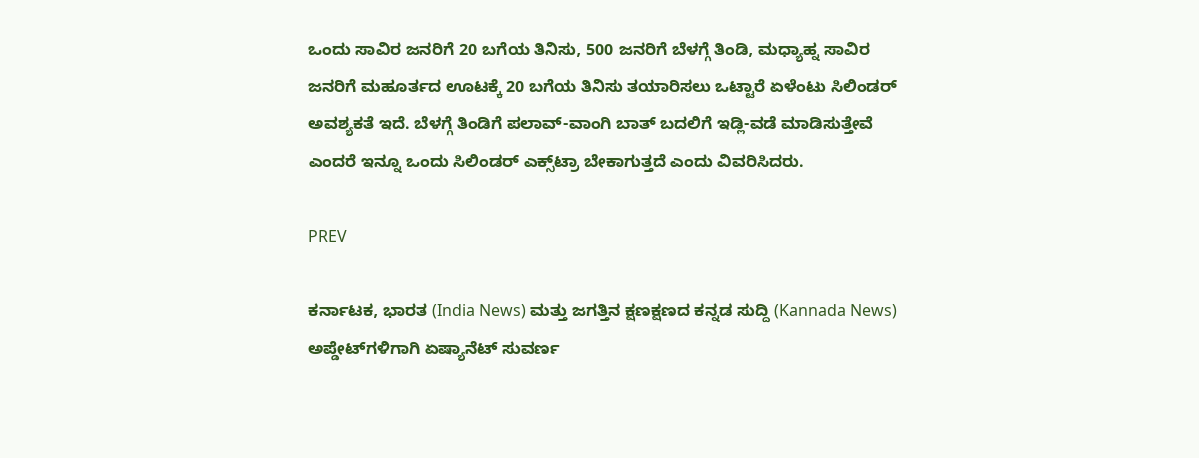ಒಂದು ಸಾವಿರ ಜನರಿಗೆ 20 ಬಗೆಯ ತಿನಿಸು, 500 ಜನರಿಗೆ ಬೆಳಗ್ಗೆ ತಿಂಡಿ, ಮಧ್ಯಾಹ್ನ ಸಾವಿರ ಜನರಿಗೆ ಮಹೂರ್ತದ ಊಟಕ್ಕೆ 20 ಬಗೆಯ ತಿನಿಸು ತಯಾರಿಸಲು ಒಟ್ಟಾರೆ ಏಳೆಂಟು ಸಿಲಿಂಡರ್‌ ಅವಶ್ಯಕತೆ ಇದೆ. ಬೆಳಗ್ಗೆ ತಿಂಡಿಗೆ ಪಲಾವ್‌-ವಾಂಗಿ ಬಾತ್‌ ಬದಲಿಗೆ ಇಡ್ಲಿ-ವಡೆ ಮಾಡಿಸುತ್ತೇವೆ ಎಂದರೆ ಇನ್ನೂ ಒಂದು ಸಿಲಿಂಡರ್‌ ಎಕ್ಸ್‌ಟ್ರಾ ಬೇಕಾಗುತ್ತದೆ ಎಂದು ವಿವರಿಸಿದರು.

PREV

ಕರ್ನಾಟಕ, ಭಾರತ (India News) ಮತ್ತು ಜಗತ್ತಿನ ಕ್ಷಣಕ್ಷಣದ ಕನ್ನಡ ಸುದ್ದಿ (Kannada News) ಅಪ್ಡೇಟ್‌ಗಳಿಗಾಗಿ ಏಷ್ಯಾನೆಟ್ ಸುವರ್ಣ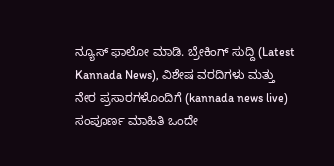ನ್ಯೂಸ್‌ ಫಾಲೋ ಮಾಡಿ. ಬ್ರೇಕಿಂಗ್ ಸುದ್ದಿ (Latest Kannada News), ವಿಶೇಷ ವರದಿಗಳು ಮತ್ತು ನೇರ ಪ್ರಸಾರಗಳೊಂದಿಗೆ (kannada news live) ಸಂಪೂರ್ಣ ಮಾಹಿತಿ ಒಂದೇ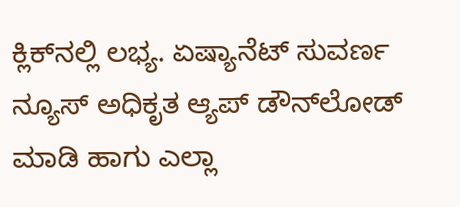ಕ್ಲಿಕ್‌ನಲ್ಲಿ ಲಭ್ಯ. ಏಷ್ಯಾನೆಟ್ ಸುವರ್ಣ ನ್ಯೂಸ್ ಅಧಿಕೃತ ಆ್ಯಪ್ ಡೌನ್‌ಲೋಡ್ ಮಾಡಿ ಹಾಗು ಎಲ್ಲಾ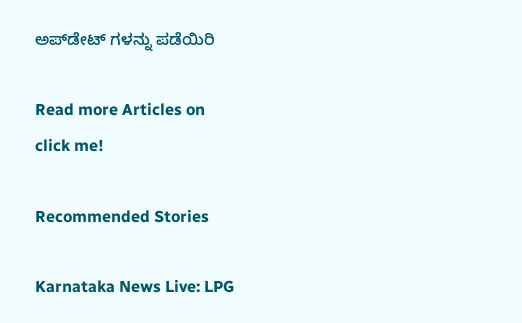ಅಪ್‌ಡೇಟ್ ಗಳನ್ನು ಪಡೆಯಿರಿ

Read more Articles on
click me!

Recommended Stories

Karnataka News Live: LPG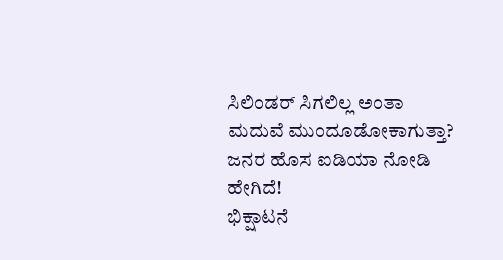ಸಿಲಿಂಡರ್ ಸಿಗಲಿಲ್ಲ ಅಂತಾ ಮದುವೆ ಮುಂದೂಡೋಕಾಗುತ್ತಾ? ಜನರ ಹೊಸ ಐಡಿಯಾ ನೋಡಿ ಹೇಗಿದೆ!
ಭಿಕ್ಷಾಟನೆ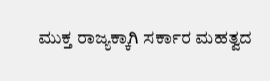ಮುಕ್ತ ರಾಜ್ಯಕ್ಕಾಗಿ ಸರ್ಕಾರ ಮಹತ್ವದ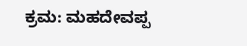ಕ್ರಮ: ಮಹದೇವಪ್ಪ